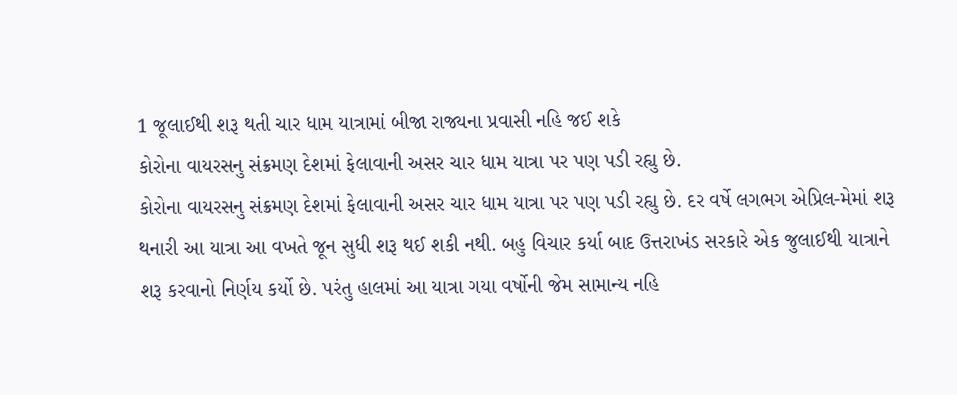1 જૂલાઈથી શરૂ થતી ચાર ધામ યાત્રામાં બીજા રાજ્યના પ્રવાસી નહિ જઈ શકે
કોરોના વાયરસનુ સંક્રમણ દેશમાં ફેલાવાની અસર ચાર ધામ યાત્રા પર પણ પડી રહ્યુ છે.
કોરોના વાયરસનુ સંક્રમણ દેશમાં ફેલાવાની અસર ચાર ધામ યાત્રા પર પણ પડી રહ્યુ છે. દર વર્ષે લગભગ એપ્રિલ-મેમાં શરૂ થનારી આ યાત્રા આ વખતે જૂન સુધી શરૂ થઈ શકી નથી. બહુ વિચાર કર્યા બાદ ઉત્તરાખંડ સરકારે એક જુલાઈથી યાત્રાને શરૂ કરવાનો નિર્ણય કર્યો છે. પરંતુ હાલમાં આ યાત્રા ગયા વર્ષોની જેમ સામાન્ય નહિ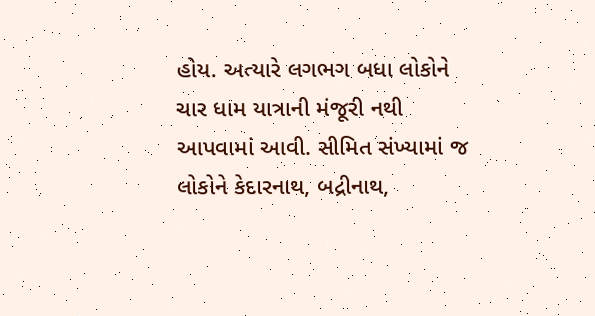હોય. અત્યારે લગભગ બધા લોકોને ચાર ધામ યાત્રાની મંજૂરી નથી આપવામાં આવી. સીમિત સંખ્યામાં જ લોકોને કેદારનાથ, બદ્રીનાથ,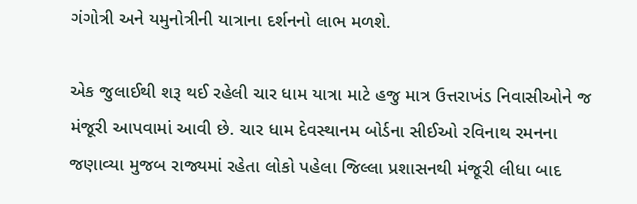ગંગોત્રી અને યમુનોત્રીની યાત્રાના દર્શનનો લાભ મળશે.

એક જુલાઈથી શરૂ થઈ રહેલી ચાર ધામ યાત્રા માટે હજુ માત્ર ઉત્તરાખંડ નિવાસીઓને જ મંજૂરી આપવામાં આવી છે. ચાર ધામ દેવસ્થાનમ બોર્ડના સીઈઓ રવિનાથ રમનના જણાવ્યા મુજબ રાજ્યમાં રહેતા લોકો પહેલા જિલ્લા પ્રશાસનથી મંજૂરી લીધા બાદ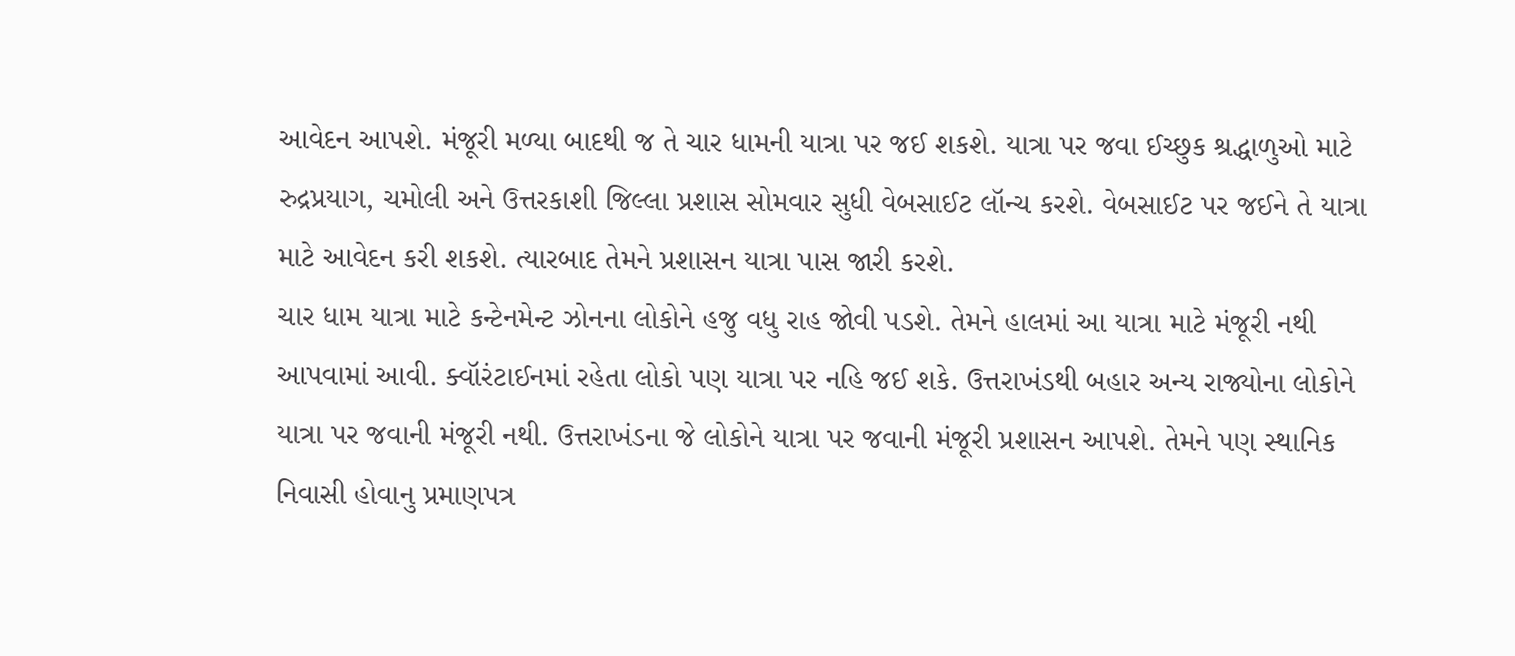આવેદન આપશે. મંજૂરી મળ્યા બાદથી જ તે ચાર ધામની યાત્રા પર જઈ શકશે. યાત્રા પર જવા ઈચ્છુક શ્રદ્ધાળુઓ માટે રુદ્રપ્રયાગ, ચમોલી અને ઉત્તરકાશી જિલ્લા પ્રશાસ સોમવાર સુધી વેબસાઈટ લૉન્ચ કરશે. વેબસાઈટ પર જઈને તે યાત્રા માટે આવેદન કરી શકશે. ત્યારબાદ તેમને પ્રશાસન યાત્રા પાસ જારી કરશે.
ચાર ધામ યાત્રા માટે કન્ટેનમેન્ટ ઝોનના લોકોને હજુ વધુ રાહ જોવી પડશે. તેમને હાલમાં આ યાત્રા માટે મંજૂરી નથી આપવામાં આવી. ક્વૉરંટાઈનમાં રહેતા લોકો પણ યાત્રા પર નહિ જઈ શકે. ઉત્તરાખંડથી બહાર અન્ય રાજ્યોના લોકોને યાત્રા પર જવાની મંજૂરી નથી. ઉત્તરાખંડના જે લોકોને યાત્રા પર જવાની મંજૂરી પ્રશાસન આપશે. તેમને પણ સ્થાનિક નિવાસી હોવાનુ પ્રમાણપત્ર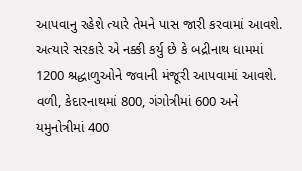આપવાનુ રહેશે ત્યારે તેમને પાસ જારી કરવામાં આવશે.
અત્યારે સરકારે એ નક્કી કર્યુ છે કે બદ્રીનાથ ધામમાં 1200 શ્રદ્ધાળુઓને જવાની મંજૂરી આપવામાં આવશે. વળી, કેદારનાથમાં 800, ગંગોત્રીમાં 600 અને યમુનોત્રીમાં 400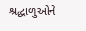શ્રદ્ધાળુઓને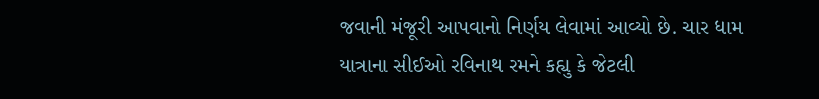જવાની મંજૂરી આપવાનો નિર્ણય લેવામાં આવ્યો છે. ચાર ધામ યાત્રાના સીઈઓ રવિનાથ રમને કહ્યુ કે જેટલી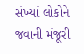સંખ્યાં લોકોને જવાની મંજૂરી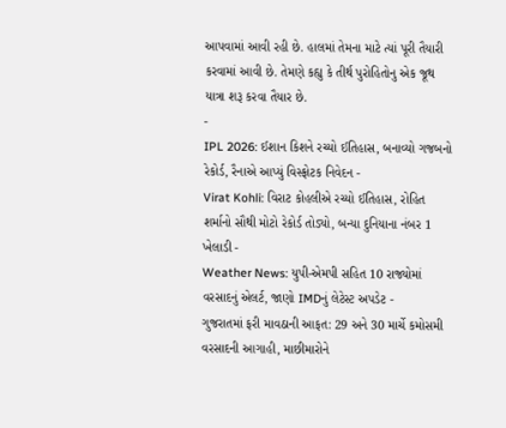આપવામાં આવી રહી છે. હાલમાં તેમના માટે ત્યાં પૂરી તૈયારી કરવામાં આવી છે. તેમણે કહ્યુ કે તીર્થ પુરોહિતોનુ એક જૂથ યાત્રા શરૂ કરવા તૈયાર છે.
-
IPL 2026: ઈશાન કિશને રચ્યો ઈતિહાસ, બનાવ્યો ગજબનો રેકોર્ડ, રૈનાએ આપ્યું વિસ્ફોટક નિવેદન -
Virat Kohli: વિરાટ કોહલીએ રચ્યો ઈતિહાસ, રોહિત શર્માનો સૌથી મોટો રેકોર્ડ તોડ્યો, બન્યા દુનિયાના નંબર 1 ખેલાડી -
Weather News: યુપી-એમપી સહિત 10 રાજ્યોમાં વરસાદનું એલર્ટ, જાણો IMDનું લેટેસ્ટ અપડેટ -
ગુજરાતમાં ફરી માવઠાની આફત: 29 અને 30 માર્ચે કમોસમી વરસાદની આગાહી, માછીમારોને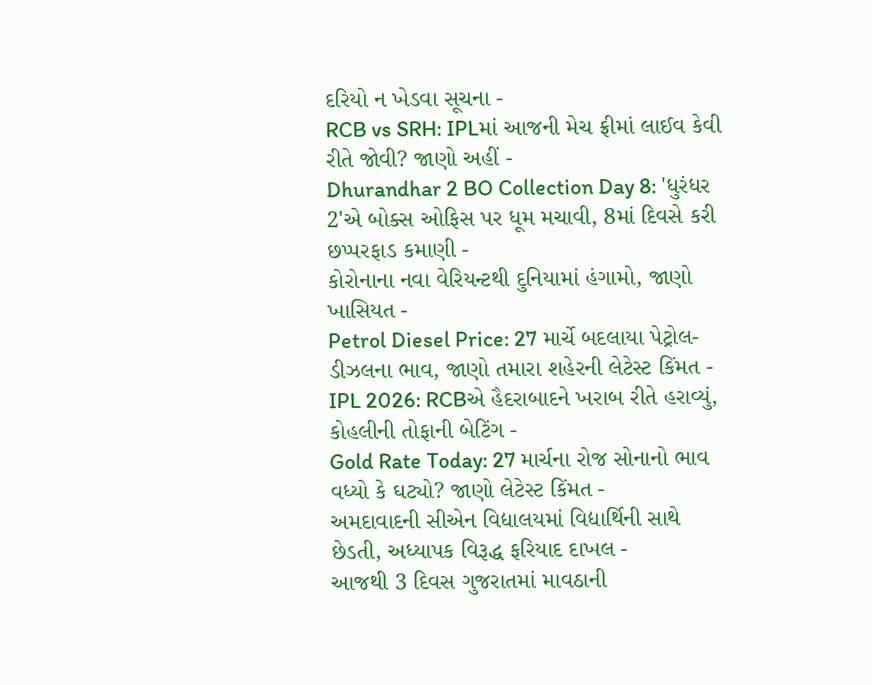દરિયો ન ખેડવા સૂચના -
RCB vs SRH: IPLમાં આજની મેચ ફ્રીમાં લાઈવ કેવી રીતે જોવી? જાણો અહીં -
Dhurandhar 2 BO Collection Day 8: 'ધુરંધર 2'એ બોક્સ ઓફિસ પર ધૂમ મચાવી, 8માં દિવસે કરી છપ્પરફાડ કમાણી -
કોરોનાના નવા વેરિયન્ટથી દુનિયામાં હંગામો, જાણો ખાસિયત -
Petrol Diesel Price: 27 માર્ચે બદલાયા પેટ્રોલ-ડીઝલના ભાવ, જાણો તમારા શહેરની લેટેસ્ટ કિંમત -
IPL 2026: RCBએ હૈદરાબાદને ખરાબ રીતે હરાવ્યું, કોહલીની તોફાની બેટિંગ -
Gold Rate Today: 27 માર્ચના રોજ સોનાનો ભાવ વધ્યો કે ઘટ્યો? જાણો લેટેસ્ટ કિંમત -
અમદાવાદની સીએન વિદ્યાલયમાં વિદ્યાર્થિની સાથે છેડતી, અધ્યાપક વિરૂદ્ધ ફરિયાદ દાખલ -
આજથી 3 દિવસ ગુજરાતમાં માવઠાની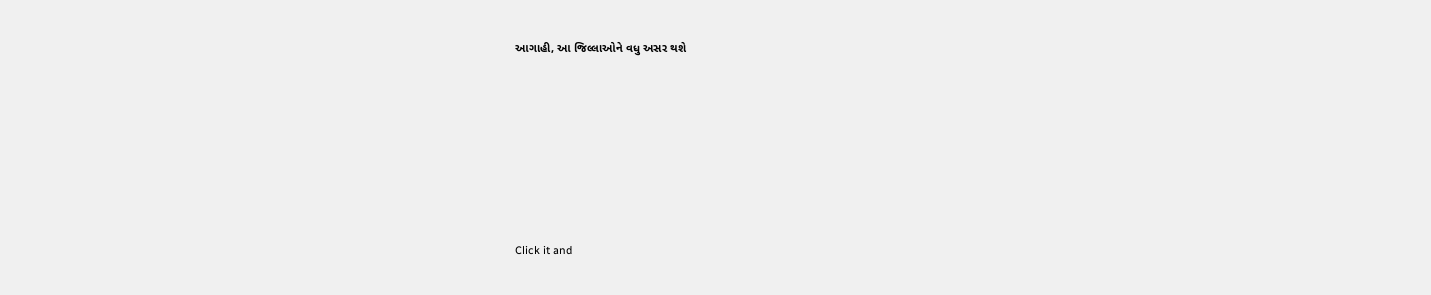આગાહી, આ જિલ્લાઓને વધુ અસર થશે








Click it and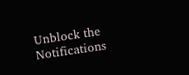Unblock the Notifications